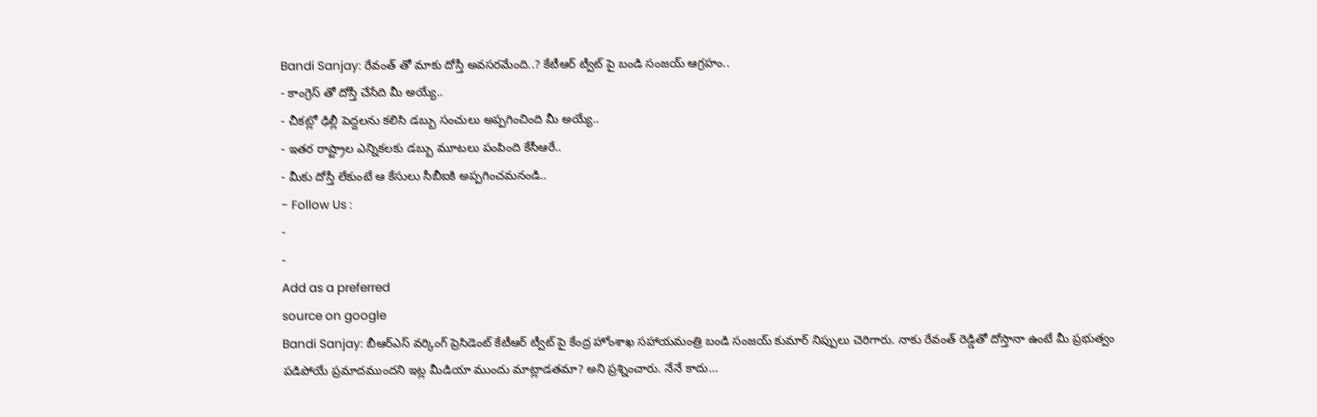Bandi Sanjay: రేవంత్ తో మాకు దోస్తీ అవసరమేంది..? కేటీఆర్ ట్వీట్ పై బండి సంజయ్ ఆగ్రహం..
- కాంగ్రెస్ తో దోస్తీ చేసేది మీ అయ్యే..
- చీకట్లో ఢిల్లీ పెద్దలను కలిసి డబ్బు సంచులు అప్పగించింది మీ అయ్యే..
- ఇతర రాష్ట్రాల ఎన్నికలకు డబ్బు మూటలు పంపింది కేసీఆరే..
- మీకు దోస్తీ లేకుంటే ఆ కేసులు సీబీఐకి అప్పగించమనండి..
- Follow Us :
-
-
Add as a preferred
source on google
Bandi Sanjay: బీఆర్ఎస్ వర్కింగ్ ప్రెసిడెంట్ కేటీఆర్ ట్వీట్ పై కేంద్ర హోంశాఖ సహాయమంత్రి బండి సంజయ్ కుమార్ నిప్పులు చెరిగారు. నాకు రేవంత్ రెడ్డితో దోస్తానా ఉంటే మీ ప్రభుత్వం పడిపోయే ప్రమాదముందని ఇట్ల మీడియా ముందు మాట్లాడతమా? అని ప్రశ్నించారు. నేనే కాదు…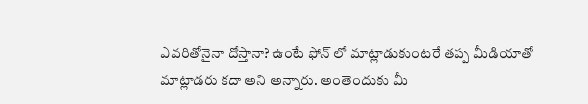ఎవరితోనైనా దోస్తానా? ఉంటే ఫోన్ లో మాట్లాడుకుంటరే తప్ప మీడియాతో మాట్లాడరు కదా అని అన్నారు. అంతెందుకు మీ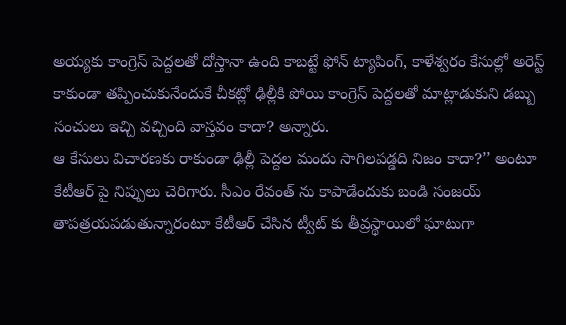అయ్యకు కాంగ్రెస్ పెద్దలతో దోస్తానా ఉంది కాబట్టే ఫోన్ ట్యాపింగ్, కాళేశ్వరం కేసుల్లో అరెస్ట్ కాకుండా తప్పించుకునేందుకే చీకట్లో ఢిల్లీకి పోయి కాంగ్రెస్ పెద్దలతో మాట్లాడుకుని డబ్బు సంచులు ఇచ్చి వచ్చింది వాస్తవం కాదా? అన్నారు.
ఆ కేసులు విచారణకు రాకుండా ఢిల్లీ పెద్దల మందు సాగిలపడ్డది నిజం కాదా?’’ అంటూ కేటీఆర్ పై నిప్పులు చెరిగారు. సీఎం రేవంత్ ను కాపాడేందుకు బండి సంజయ్ తాపత్రయపడుతున్నారంటూ కేటీఆర్ చేసిన ట్వీట్ కు తీవ్రస్థాయిలో ఘాటుగా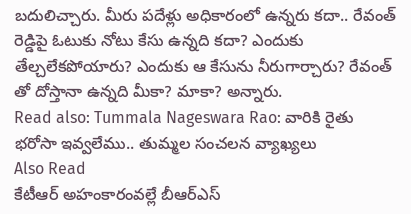బదులిచ్చారు. మీరు పదేళ్లు అధికారంలో ఉన్నరు కదా.. రేవంత్ రెడ్డిపై ఓటుకు నోటు కేసు ఉన్నది కదా? ఎందుకు తేల్చలేకపోయారు? ఎందుకు ఆ కేసును నీరుగార్చారు? రేవంత్ తో దోస్తానా ఉన్నది మీకా? మాకా? అన్నారు.
Read also: Tummala Nageswara Rao: వారికి రైతు భరోసా ఇవ్వలేము.. తుమ్మల సంచలన వ్యాఖ్యలు
Also Read
కేటీఆర్ అహంకారంవల్లే బీఆర్ఎస్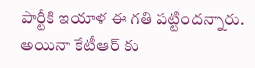పార్టీకి ఇయాళ ఈ గతి పట్టిందన్నారు. అయినా కేటీఆర్ కు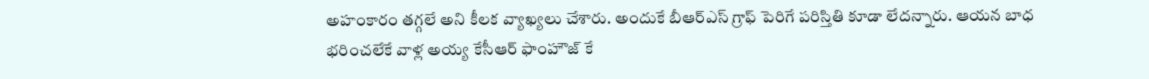అహంకారం తగ్గలే అని కీలక వ్యాఖ్యలు చేశారు. అందుకే బీఆర్ఎస్ గ్రాఫ్ పెరిగే పరిస్తితి కూడా లేదన్నారు. ఆయన బాధ భరించలేకే వాళ్ల అయ్య కేసీఆర్ ఫాంహౌజ్ కే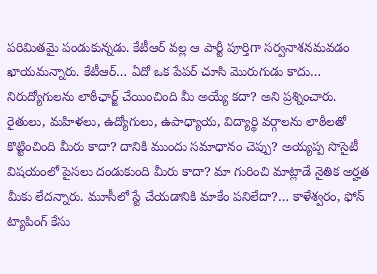పరిమితమై పండుకున్నడు. కేటీఆర్ వల్ల ఆ పార్టీ పూర్తిగా సర్వనాశనమవడం ఖాయమన్నారు. కేటీఆర్… ఏదో ఒక పేపర్ చూసి మొరుగుడు కాదు… నిరుద్యోగులను లాఠీఛార్జ్ చేయించింది మీ అయ్యే కదా? అని ప్రశ్నించారు. రైతులు, మహిళలు, ఉద్యోగులు, ఉపాధ్యాయ, విద్యార్థి వర్గాలను లాఠీలతో కొట్టించింది మీరు కాదా? దానికి ముందు సమాధానం చెప్పు? అయ్యప్ప సొసైటీ విషయంలో పైసలు దండుకుంది మీరు కాదా? మా గురించి మాట్లాడే నైతిక అర్హత మీకు లేదన్నారు. మూసీలో స్టే చేయడానికి మాకేం పనిలేదా?… కాళేశ్వరం, ఫోన్ ట్యాపింగ్ కేసు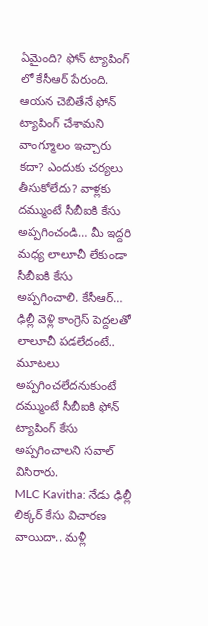ఏమైంది? ఫోన్ ట్యాపింగ్ లో కేసీఆర్ పేరుంది. ఆయన చెబితేనే ఫోన్ ట్యాపింగ్ చేశామని వాంగ్మూలం ఇచ్చారు కదా? ఎందుకు చర్యలు తీసుకోలేదు? వాళ్లకు దమ్ముంటే సీబీఐకి కేసు అప్పగించండి… మీ ఇద్దరి మధ్య లాలూచీ లేకుండా సీబీఐకి కేసు అప్పగించాలి. కేసీఆర్… ఢిల్లీ వెళ్లి కాంగ్రెస్ పెద్దలతో లాలూచీ పడలేదంటే.. మూటలు అప్పగించలేదనుకుంటే దమ్ముంటే సీబీఐకి ఫోన్ ట్యాపింగ్ కేసు అప్పగించాలని సవాల్ విసిరారు.
MLC Kavitha: నేడు ఢిల్లీ లిక్కర్ కేసు విచారణ వాయిదా.. మళ్లీ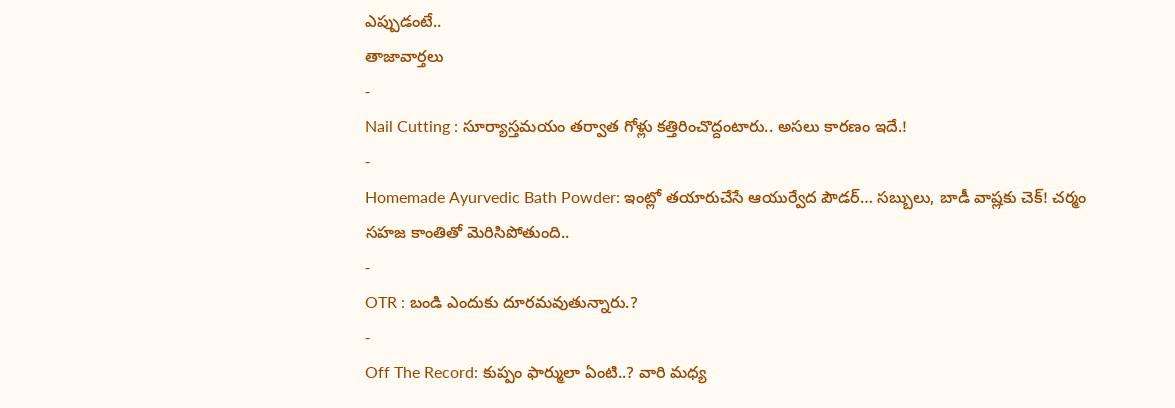ఎప్పుడంటే..
తాజావార్తలు
-
Nail Cutting : సూర్యాస్తమయం తర్వాత గోళ్లు కత్తిరించొద్దంటారు.. అసలు కారణం ఇదే.!
-
Homemade Ayurvedic Bath Powder: ఇంట్లో తయారుచేసే ఆయుర్వేద పౌడర్… సబ్బులు, బాడీ వాష్లకు చెక్! చర్మం సహజ కాంతితో మెరిసిపోతుంది..
-
OTR : బండి ఎందుకు దూరమవుతున్నారు.?
-
Off The Record: కుప్పం ఫార్ములా ఏంటి..? వారి మధ్య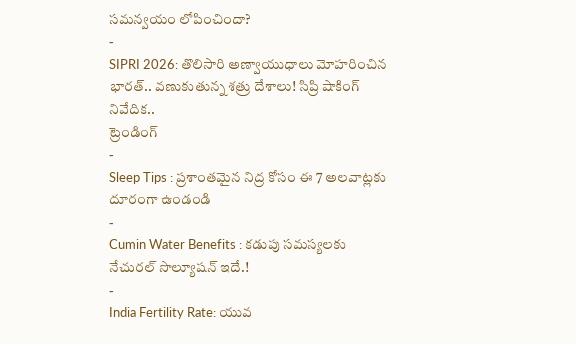సమన్వయం లోపించిందా?
-
SIPRI 2026: తొలిసారి అణ్వాయుధాలు మోహరించిన భారత్.. వణుకుతున్న శత్రు దేశాలు! సిప్రి షాకింగ్ నివేదిక..
ట్రెండింగ్
-
Sleep Tips : ప్రశాంతమైన నిద్ర కోసం ఈ 7 అలవాట్లకు దూరంగా ఉండండి
-
Cumin Water Benefits : కడుపు సమస్యలకు నేచురల్ సొల్యూషన్ ఇదే.!
-
India Fertility Rate: యువ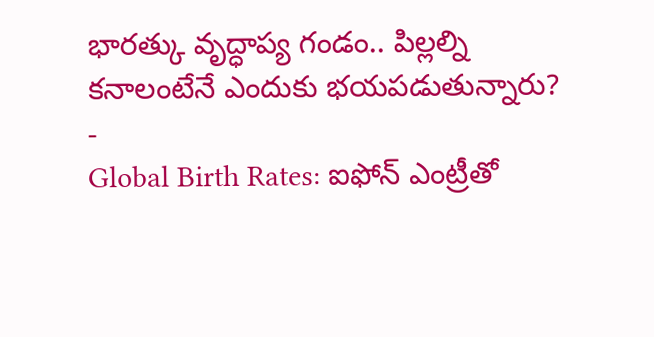భారత్కు వృద్ధాప్య గండం.. పిల్లల్ని కనాలంటేనే ఎందుకు భయపడుతున్నారు?
-
Global Birth Rates: ఐఫోన్ ఎంట్రీతో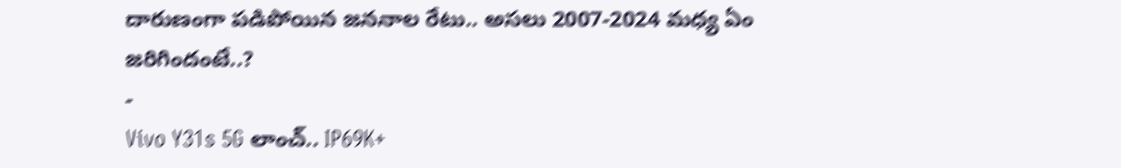దారుణంగా పడిపోయిన జననాల రేటు.. అసలు 2007-2024 మధ్య ఏం జరిగిందంటే..?
-
Vivo Y31s 5G లాంచ్.. IP69K+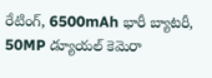రేటింగ్, 6500mAh భారీ బ్యాటరీ, 50MP డ్యూయల్ కెమెరా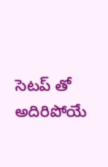సెటప్ తో అదిరిపోయే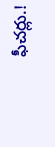ఫీచర్లు.!